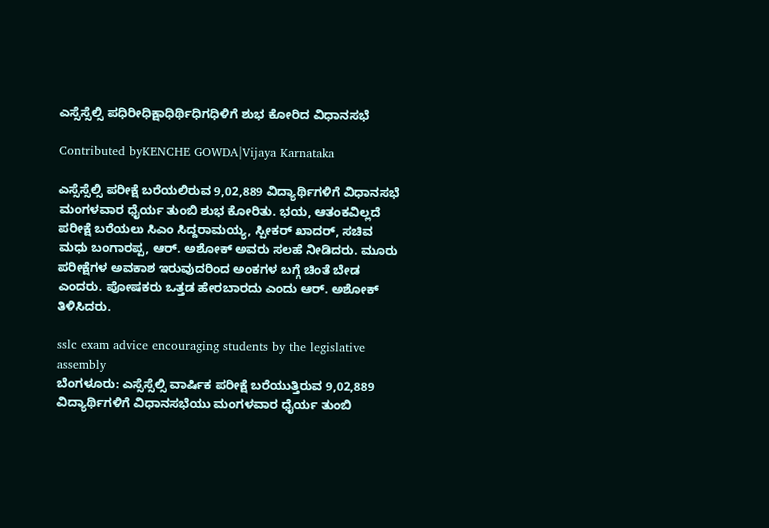ಎಸ್ಸೆಸ್ಸೆಲ್ಸಿ ಪಧಿರೀಧಿಕ್ಷಾಧಿರ್ಥಿಧಿಗಧಿಳಿಗೆ ಶುಭ ಕೋರಿದ ವಿಧಾನಸಭೆ

Contributed byKENCHE GOWDA|Vijaya Karnataka

ಎಸ್ಸೆಸ್ಸೆಲ್ಸಿ ಪರೀಕ್ಷೆ ಬರೆಯಲಿರುವ 9,02,889 ವಿದ್ಯಾರ್ಥಿಗಳಿಗೆ ವಿಧಾನಸಭೆ ಮಂಗಳವಾರ ಧೈರ್ಯ ತುಂಬಿ ಶುಭ ಕೋರಿತು. ಭಯ, ಆತಂಕವಿಲ್ಲದೆ ಪರೀಕ್ಷೆ ಬರೆಯಲು ಸಿಎಂ ಸಿದ್ದರಾಮಯ್ಯ, ಸ್ಪೀಕರ್ ಖಾದರ್, ಸಚಿವ ಮಧು ಬಂಗಾರಪ್ಪ, ಆರ್. ಅಶೋಕ್ ಅವರು ಸಲಹೆ ನೀಡಿದರು. ಮೂರು ಪರೀಕ್ಷೆಗಳ ಅವಕಾಶ ಇರುವುದರಿಂದ ಅಂಕಗಳ ಬಗ್ಗೆ ಚಿಂತೆ ಬೇಡ ಎಂದರು. ಪೋಷಕರು ಒತ್ತಡ ಹೇರಬಾರದು ಎಂದು ಆರ್. ಅಶೋಕ್ ತಿಳಿಸಿದರು.

sslc exam advice encouraging students by the legislative assembly
ಬೆಂಗಳೂರು: ಎಸ್ಸೆಸ್ಸೆಲ್ಸಿ ವಾರ್ಷಿಕ ಪರೀಕ್ಷೆ ಬರೆಯುತ್ತಿರುವ 9,02,889 ವಿದ್ಯಾರ್ಥಿಗಳಿಗೆ ವಿಧಾನಸಭೆಯು ಮಂಗಳವಾರ ಧೈರ್ಯ ತುಂಬಿ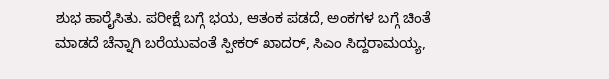ಶುಭ ಹಾರೈಸಿತು. ಪರೀಕ್ಷೆ ಬಗ್ಗೆ ಭಯ, ಆತಂಕ ಪಡದೆ, ಅಂಕಗಳ ಬಗ್ಗೆ ಚಿಂತೆ ಮಾಡದೆ ಚೆನ್ನಾಗಿ ಬರೆಯುವಂತೆ ಸ್ಪೀಕರ್ ಖಾದರ್, ಸಿಎಂ ಸಿದ್ದರಾಮಯ್ಯ,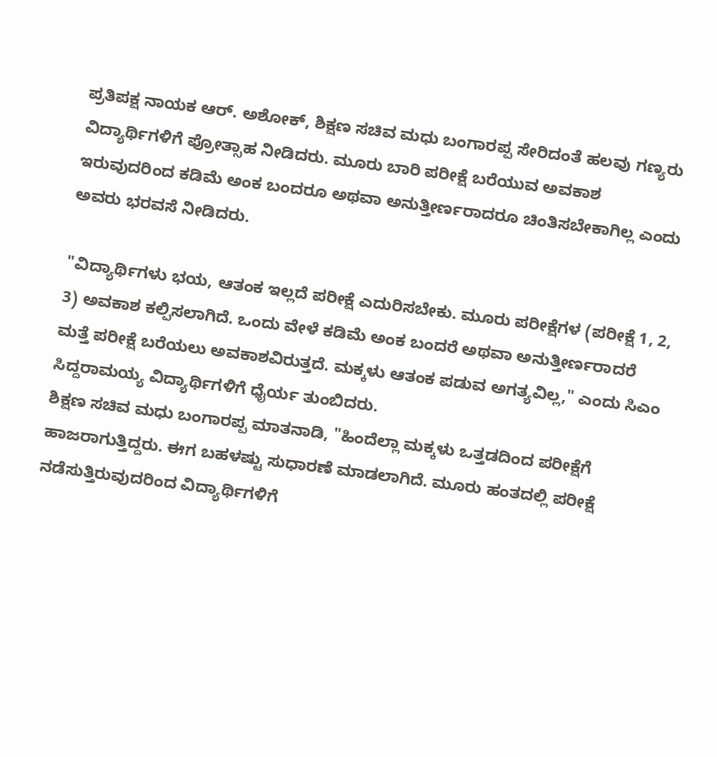ಪ್ರತಿಪಕ್ಷ ನಾಯಕ ಆರ್. ಅಶೋಕ್, ಶಿಕ್ಷಣ ಸಚಿವ ಮಧು ಬಂಗಾರಪ್ಪ ಸೇರಿದಂತೆ ಹಲವು ಗಣ್ಯರು ವಿದ್ಯಾರ್ಥಿಗಳಿಗೆ ಪ್ರೋತ್ಸಾಹ ನೀಡಿದರು. ಮೂರು ಬಾರಿ ಪರೀಕ್ಷೆ ಬರೆಯುವ ಅವಕಾಶ ಇರುವುದರಿಂದ ಕಡಿಮೆ ಅಂಕ ಬಂದರೂ ಅಥವಾ ಅನುತ್ತೀರ್ಣರಾದರೂ ಚಿಂತಿಸಬೇಕಾಗಿಲ್ಲ ಎಂದು ಅವರು ಭರವಸೆ ನೀಡಿದರು.

"ವಿದ್ಯಾರ್ಥಿಗಳು ಭಯ, ಆತಂಕ ಇಲ್ಲದೆ ಪರೀಕ್ಷೆ ಎದುರಿಸಬೇಕು. ಮೂರು ಪರೀಕ್ಷೆಗಳ (ಪರೀಕ್ಷೆ 1, 2, 3) ಅವಕಾಶ ಕಲ್ಪಿಸಲಾಗಿದೆ. ಒಂದು ವೇಳೆ ಕಡಿಮೆ ಅಂಕ ಬಂದರೆ ಅಥವಾ ಅನುತ್ತೀರ್ಣರಾದರೆ ಮತ್ತೆ ಪರೀಕ್ಷೆ ಬರೆಯಲು ಅವಕಾಶವಿರುತ್ತದೆ. ಮಕ್ಕಳು ಆತಂಕ ಪಡುವ ಅಗತ್ಯವಿಲ್ಲ," ಎಂದು ಸಿಎಂ ಸಿದ್ದರಾಮಯ್ಯ ವಿದ್ಯಾರ್ಥಿಗಳಿಗೆ ಧೈರ್ಯ ತುಂಬಿದರು.
ಶಿಕ್ಷಣ ಸಚಿವ ಮಧು ಬಂಗಾರಪ್ಪ ಮಾತನಾಡಿ, "ಹಿಂದೆಲ್ಲಾ ಮಕ್ಕಳು ಒತ್ತಡದಿಂದ ಪರೀಕ್ಷೆಗೆ ಹಾಜರಾಗುತ್ತಿದ್ದರು. ಈಗ ಬಹಳಷ್ಟು ಸುಧಾರಣೆ ಮಾಡಲಾಗಿದೆ. ಮೂರು ಹಂತದಲ್ಲಿ ಪರೀಕ್ಷೆ ನಡೆಸುತ್ತಿರುವುದರಿಂದ ವಿದ್ಯಾರ್ಥಿಗಳಿಗೆ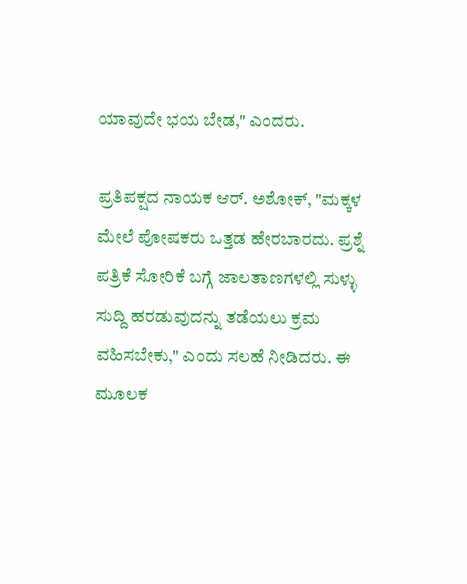ಯಾವುದೇ ಭಯ ಬೇಡ," ಎಂದರು.

ಪ್ರತಿಪಕ್ಷದ ನಾಯಕ ಆರ್. ಅಶೋಕ್, "ಮಕ್ಕಳ ಮೇಲೆ ಪೋಷಕರು ಒತ್ತಡ ಹೇರಬಾರದು. ಪ್ರಶ್ನೆ ಪತ್ರಿಕೆ ಸೋರಿಕೆ ಬಗ್ಗೆ ಜಾಲತಾಣಗಳಲ್ಲಿ ಸುಳ್ಳು ಸುದ್ದಿ ಹರಡುವುದನ್ನು ತಡೆಯಲು ಕ್ರಮ ವಹಿಸಬೇಕು," ಎಂದು ಸಲಹೆ ನೀಡಿದರು. ಈ ಮೂಲಕ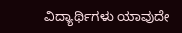ವಿದ್ಯಾರ್ಥಿಗಳು ಯಾವುದೇ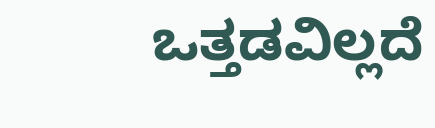ಒತ್ತಡವಿಲ್ಲದೆ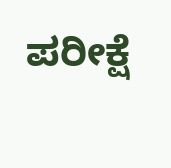ಪರೀಕ್ಷೆ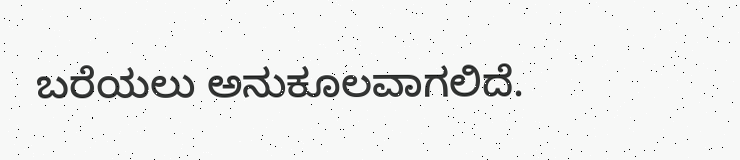ಬರೆಯಲು ಅನುಕೂಲವಾಗಲಿದೆ.